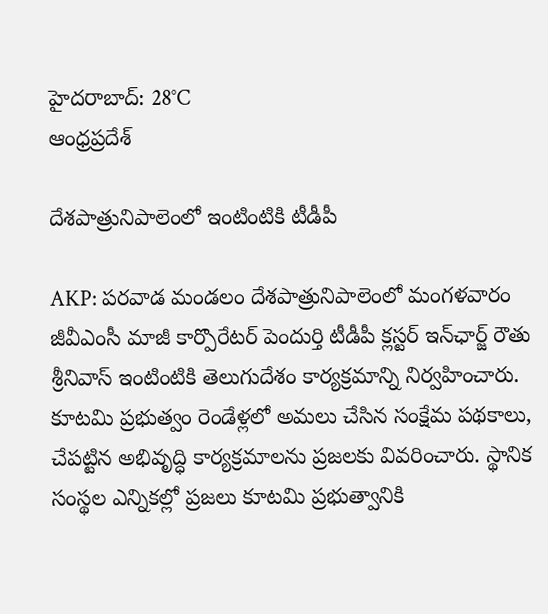హైదరాబాద్: 28°C
ఆంధ్రప్రదేశ్

దేశపాత్రునిపాలెంలో ఇంటింటికి టీడీపీ

AKP: పరవాడ మండలం దేశపాత్రునిపాలెంలో మంగళవారం జీవీఎంసీ మాజీ కార్పొరేటర్ పెందుర్తి టీడీపీ క్లస్టర్ ఇన్‌ఛార్జ్ రౌతు శ్రీనివాస్ ఇంటింటికి తెలుగుదేశం కార్యక్రమాన్ని నిర్వహించారు. కూటమి ప్రభుత్వం రెండేళ్లలో అమలు చేసిన సంక్షేమ పథకాలు, చేపట్టిన అభివృద్ధి కార్యక్రమాలను ప్రజలకు వివరించారు. స్థానిక సంస్థల ఎన్నికల్లో ప్రజలు కూటమి ప్రభుత్వానికి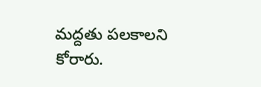మద్దతు పలకాలని కోరారు.